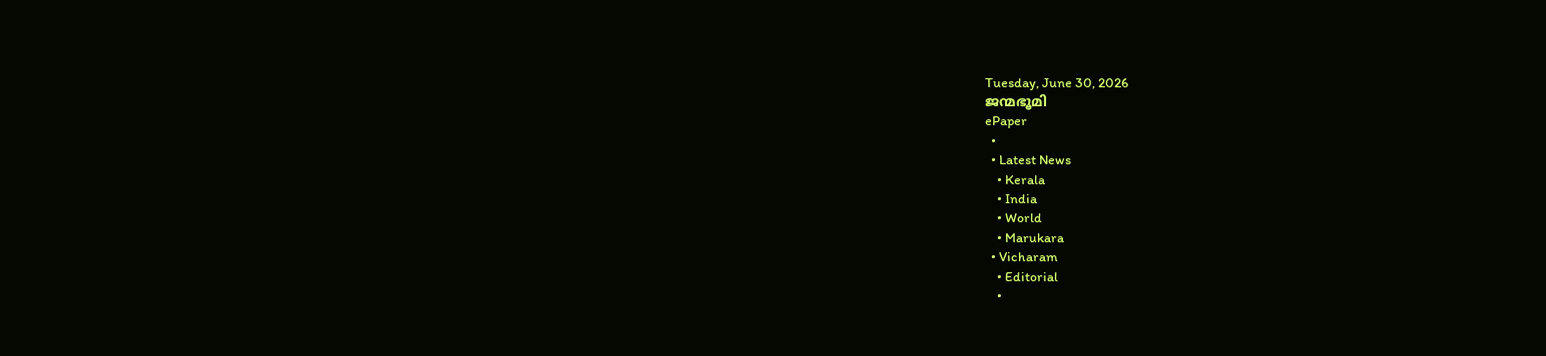Tuesday, June 30, 2026
ജന്മഭൂമി
ePaper
  •
  • Latest News
    • Kerala
    • India
    • World
    • Marukara
  • Vicharam
    • Editorial
    •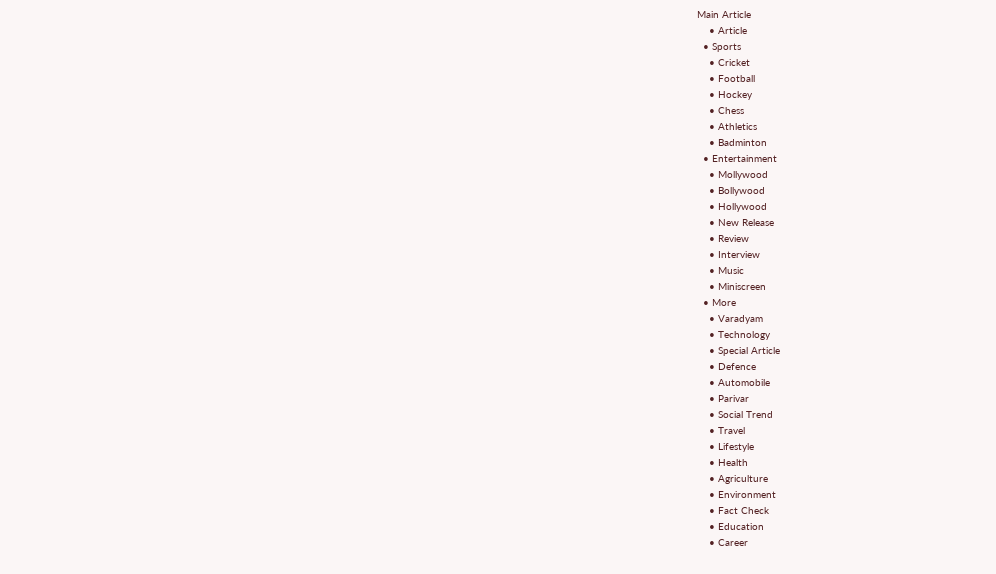Main Article
    • Article
  • Sports
    • Cricket
    • Football
    • Hockey
    • Chess
    • Athletics
    • Badminton
  • Entertainment
    • Mollywood
    • Bollywood
    • Hollywood
    • New Release
    • Review
    • Interview
    • Music
    • Miniscreen
  • More
    • Varadyam
    • Technology
    • Special Article
    • Defence
    • Automobile
    • Parivar
    • Social Trend
    • Travel
    • Lifestyle
    • Health
    • Agriculture
    • Environment
    • Fact Check
    • Education
    • Career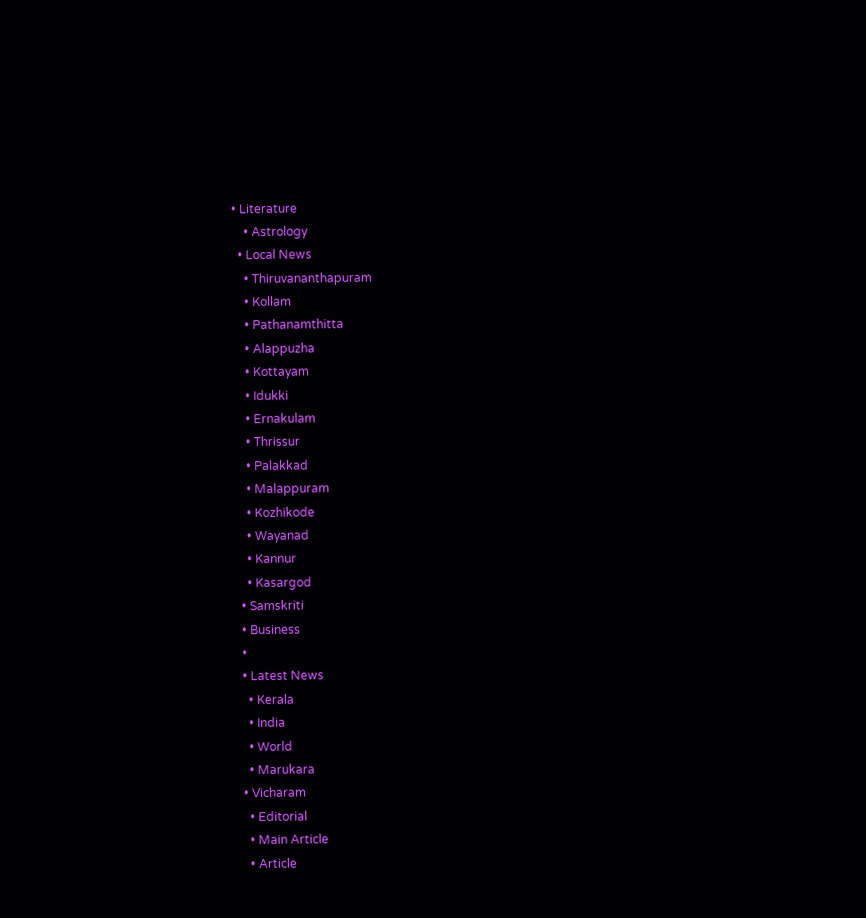• Literature
    • Astrology
  • Local News
    • Thiruvananthapuram
    • Kollam
    • Pathanamthitta
    • Alappuzha
    • Kottayam
    • Idukki
    • Ernakulam
    • Thrissur
    • Palakkad
    • Malappuram
    • Kozhikode
    • Wayanad
    • Kannur
    • Kasargod
  • Samskriti
  • Business
  •
  • Latest News
    • Kerala
    • India
    • World
    • Marukara
  • Vicharam
    • Editorial
    • Main Article
    • Article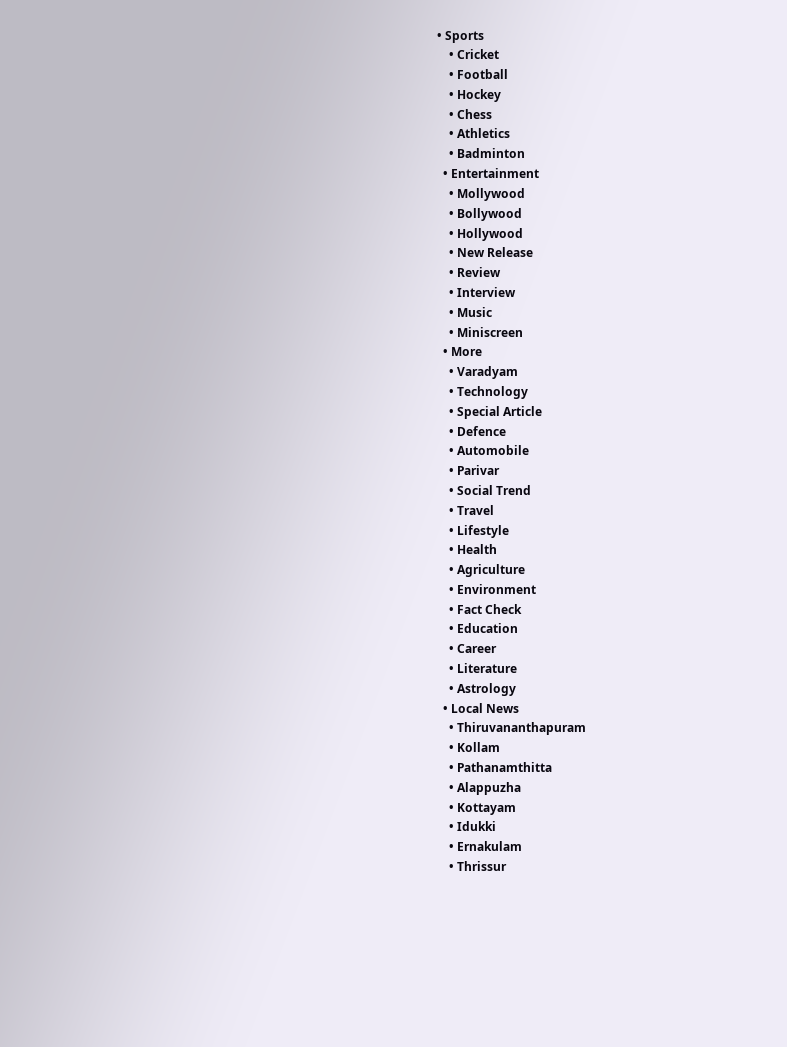• Sports
    • Cricket
    • Football
    • Hockey
    • Chess
    • Athletics
    • Badminton
  • Entertainment
    • Mollywood
    • Bollywood
    • Hollywood
    • New Release
    • Review
    • Interview
    • Music
    • Miniscreen
  • More
    • Varadyam
    • Technology
    • Special Article
    • Defence
    • Automobile
    • Parivar
    • Social Trend
    • Travel
    • Lifestyle
    • Health
    • Agriculture
    • Environment
    • Fact Check
    • Education
    • Career
    • Literature
    • Astrology
  • Local News
    • Thiruvananthapuram
    • Kollam
    • Pathanamthitta
    • Alappuzha
    • Kottayam
    • Idukki
    • Ernakulam
    • Thrissur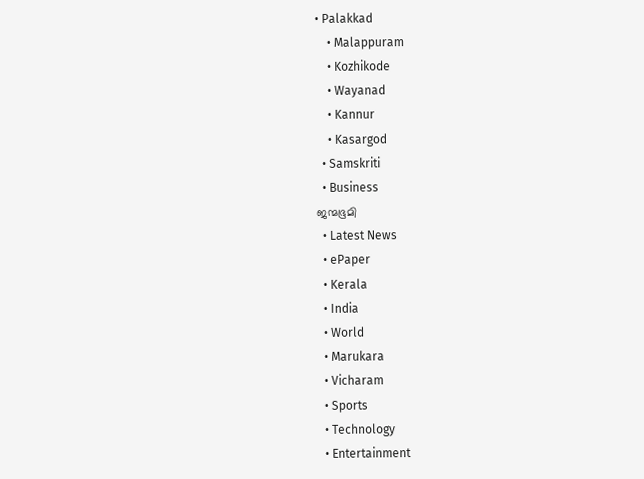• Palakkad
    • Malappuram
    • Kozhikode
    • Wayanad
    • Kannur
    • Kasargod
  • Samskriti
  • Business
ജന്മഭൂമി
  • Latest News
  • ePaper
  • Kerala
  • India
  • World
  • Marukara
  • Vicharam
  • Sports
  • Technology
  • Entertainment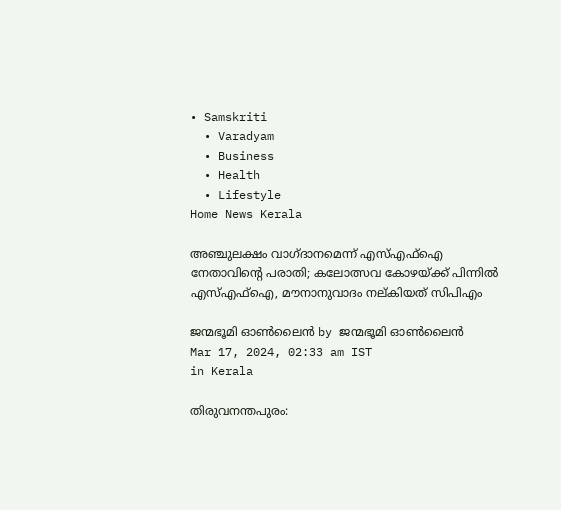• Samskriti
  • Varadyam
  • Business
  • Health
  • Lifestyle
Home News Kerala

അഞ്ചുലക്ഷം വാഗ്ദാനമെന്ന് എസ്എഫ്‌ഐ നേതാവിന്റെ പരാതി; കലോത്സവ കോഴയ്‌ക്ക് പിന്നില്‍ എസ്എഫ്‌ഐ, മൗനാനുവാദം നല്കിയത് സിപിഎം

ജന്മഭൂമി ഓണ്‍ലൈന്‍ by ജന്മഭൂമി ഓണ്‍ലൈന്‍
Mar 17, 2024, 02:33 am IST
in Kerala

തിരുവനന്തപുരം: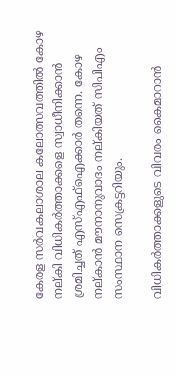കേരള സര്‍വകലാശാല കലോത്സവത്തില്‍ കോഴ നല്കി വിധികര്‍ത്താക്കളെ സ്വാധീനിക്കാന്‍ ശ്രമിച്ചത് എസ്എഫ്‌ഐക്കാര്‍ തന്നെ. കോഴ നല്കാന്‍ മൗനാനുവാദം നല്കിയത് സിപിഎം സംസ്ഥാന സെക്രട്ടറിയും.

വിധികര്‍ത്താക്കളുടെ വിവരം കൈമാറാന്‍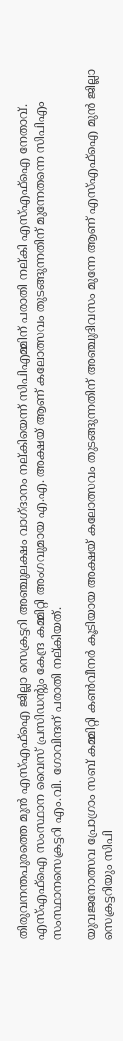തിരുവനന്തപുരത്തെ മുന്‍ എസ്എഫ്‌ഐ ജില്ലാ സെക്രട്ടറി അഞ്ചുലക്ഷം വാഗ്ദാനം നല്കിയെന്ന് സിപിഎമ്മിന് പരാതി നല്കി എസ്എഫ്‌ഐ നേതാവ്. എസ്എഫ്‌ഐ സംസ്ഥാന വൈസ് പ്രസിഡന്റും കേന്ദ്ര കമ്മിറ്റി അംഗവുമായ എ.എ. അക്ഷയ് ആണ് കലോത്സവം തുടങ്ങുന്നതിന് മുന്നേതന്നെ സിപിഎം സംസ്ഥാനസെക്രട്ടറി എം.വി. ഗോവിന്ദന് പരാതി നല്കിയത്.

യുവജനോത്സവ പ്രോഗ്രാം സബ് കമ്മിറ്റി കണ്‍വീനര്‍ കൂടിയായ അക്ഷയ് കലോത്സവം തുടങ്ങുന്നതിന് അഞ്ചുദിവസം മുന്നേ ആണ് എസ്എഫ്‌ഐ മുന്‍ ജില്ലാ സെക്രട്ടറിയും സിപി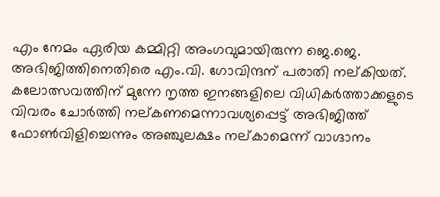എം നേമം ഏരിയ കമ്മിറ്റി അംഗവുമായിരുന്ന ജെ.ജെ. അഭിജിത്തിനെതിരെ എം.വി. ഗോവിന്ദന് പരാതി നല്കിയത്. കലോത്സവത്തിന് മുന്നേ നൃത്ത ഇനങ്ങളിലെ വിധികര്‍ത്താക്കളുടെ വിവരം ചോര്‍ത്തി നല്കണമെന്നാവശ്യപ്പെട്ട് അഭിജിത്ത് ഫോണ്‍വിളിച്ചെന്നും അഞ്ചുലക്ഷം നല്കാമെന്ന് വാഗ്ദാനം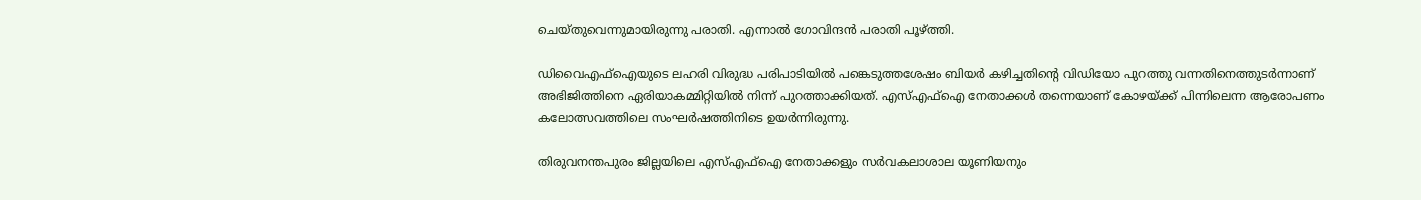ചെയ്തുവെന്നുമായിരുന്നു പരാതി. എന്നാല്‍ ഗോവിന്ദന്‍ പരാതി പൂഴ്‌ത്തി.

ഡിവൈഎഫ്‌ഐയുടെ ലഹരി വിരുദ്ധ പരിപാടിയില്‍ പങ്കെടുത്തശേഷം ബിയര്‍ കഴിച്ചതിന്റെ വിഡിയോ പുറത്തു വന്നതിനെത്തുടര്‍ന്നാണ് അഭിജിത്തിനെ ഏരിയാകമ്മിറ്റിയില്‍ നിന്ന് പുറത്താക്കിയത്. എസ്എഫ്‌ഐ നേതാക്കള്‍ തന്നെയാണ് കോഴയ്‌ക്ക് പിന്നിലെന്ന ആരോപണം കലോത്സവത്തിലെ സംഘര്‍ഷത്തിനിടെ ഉയര്‍ന്നിരുന്നു.

തിരുവനന്തപുരം ജില്ലയിലെ എസ്എഫ്‌ഐ നേതാക്കളും സര്‍വകലാശാല യൂണിയനും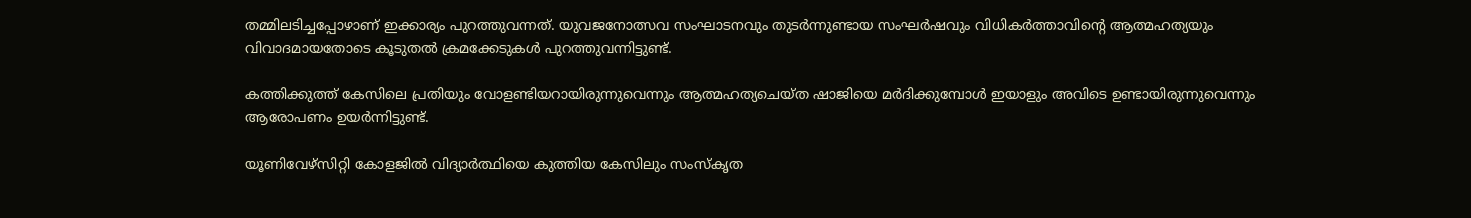തമ്മിലടിച്ചപ്പോഴാണ് ഇക്കാര്യം പുറത്തുവന്നത്. യുവജനോത്സവ സംഘാടനവും തുടര്‍ന്നുണ്ടായ സംഘര്‍ഷവും വിധികര്‍ത്താവിന്റെ ആത്മഹത്യയും വിവാദമായതോടെ കൂടുതല്‍ ക്രമക്കേടുകള്‍ പുറത്തുവന്നിട്ടുണ്ട്.

കത്തിക്കുത്ത് കേസിലെ പ്രതിയും വോളണ്ടിയറായിരുന്നുവെന്നും ആത്മഹത്യചെയ്ത ഷാജിയെ മര്‍ദിക്കുമ്പോള്‍ ഇയാളും അവിടെ ഉണ്ടായിരുന്നുവെന്നും ആരോപണം ഉയര്‍ന്നിട്ടുണ്ട്.

യൂണിവേഴ്‌സിറ്റി കോളജില്‍ വിദ്യാര്‍ത്ഥിയെ കുത്തിയ കേസിലും സംസ്‌കൃത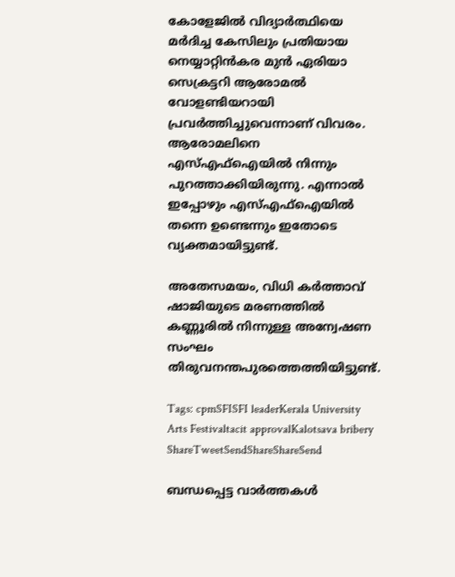കോളേജില്‍ വിദ്യാര്‍ത്ഥിയെ മര്‍ദിച്ച കേസിലും പ്രതിയായ നെയ്യാറ്റിന്‍കര മുന്‍ ഏരിയാ സെക്രട്ടറി ആരോമല്‍ വോളണ്ടിയറായി പ്രവര്‍ത്തിച്ചുവെന്നാണ് വിവരം. ആരോമലിനെ എസ്എഫ്‌ഐയില്‍ നിന്നും പുറത്താക്കിയിരുന്നു. എന്നാല്‍ ഇപ്പോഴും എസ്എഫ്‌ഐയില്‍ തന്നെ ഉണ്ടെന്നും ഇതോടെ വ്യക്തമായിട്ടുണ്ട്.

അതേസമയം, വിധി കര്‍ത്താവ് ഷാജിയുടെ മരണത്തില്‍ കണ്ണൂരില്‍ നിന്നുള്ള അന്വേഷണ സംഘം തിരുവനന്തപുരത്തെത്തിയിട്ടുണ്ട്.

Tags: cpmSFISFI leaderKerala University Arts Festivaltacit approvalKalotsava bribery
ShareTweetSendShareShareSend

ബന്ധപ്പെട്ട വാര്‍ത്തകള്‍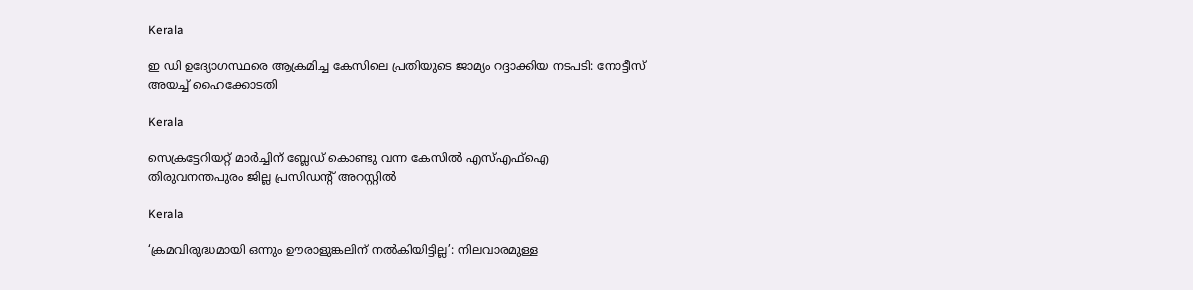Kerala

ഇ ഡി ഉദ്യോഗസ്ഥരെ ആക്രമിച്ച കേസിലെ പ്രതിയുടെ ജാമ്യം റദ്ദാക്കിയ നടപടി: നോട്ടീസ് അയച്ച് ഹൈക്കോടതി

Kerala

സെക്രട്ടേറിയറ്റ് മാര്‍ച്ചിന് ബ്ലേഡ് കൊണ്ടു വന്ന കേസില്‍ എസ്എഫ്‌ഐ തിരുവനന്തപുരം ജില്ല പ്രസിഡന്റ് അറസ്റ്റില്‍

Kerala

‘ക്രമവിരുദ്ധമായി ഒന്നും ഊരാളുങ്കലിന് നൽകിയിട്ടില്ല’: നിലവാരമുള്ള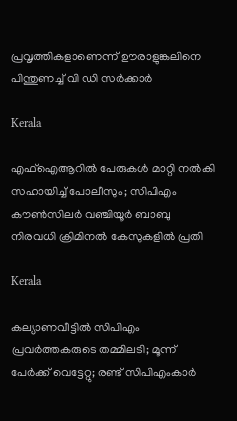പ്രവൃത്തികളാണെന്ന് ഊരാളുങ്കലിനെ പിന്തുണച്ച് വി ഡി സർക്കാർ

Kerala

എഫ്‌ഐആറില്‍ പേരുകള്‍ മാറ്റി നല്‍കി സഹായിച്ച് പോലീസും; സിപിഎം കൗണ്‍സിലര്‍ വഞ്ചിയൂര്‍ ബാബു നിരവധി ക്രിമിനല്‍ കേസുകളില്‍ പ്രതി

Kerala

കല്യാണവീട്ടിൽ സിപിഎം പ്രവർത്തകരുടെ തമ്മിലടി; മൂന്ന് പേർക്ക് വെട്ടേറ്റു; രണ്ട് സിപിഎംകാർ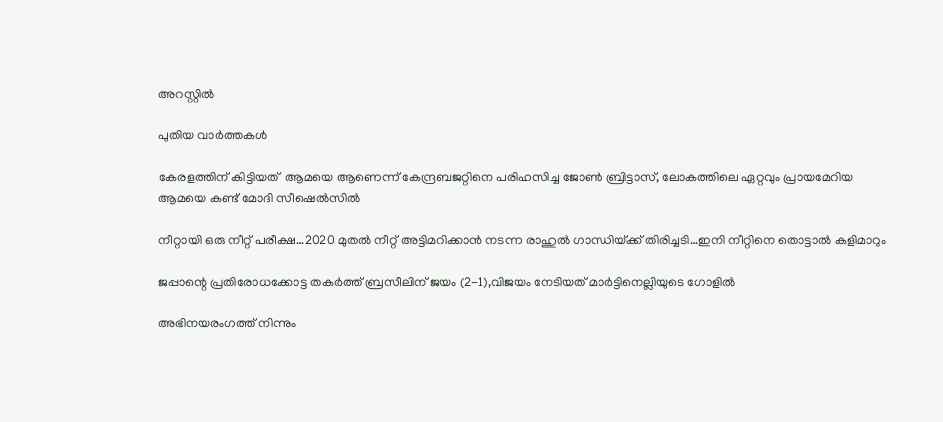അറസ്റ്റിൽ

പുതിയ വാര്‍ത്തകള്‍

കേരളത്തിന് കിട്ടിയത്  ആമയെ ആണെന്ന് കേന്ദ്രബജറ്റിനെ പരിഹസിച്ച ജോണ്‍ ബ്രിട്ടാസ്, ലോകത്തിലെ ഏറ്റവും പ്രായമേറിയ ആമയെ കണ്ട് മോദി സീഷെല്‍സില്‍

നീറ്റായി ഒരു നീറ്റ് പരീക്ഷ…2020 മുതല്‍ നീറ്റ് അട്ടിമറിക്കാന്‍ നടന്ന രാഹുല്‍ ഗാന്ധിയ്‌ക്ക് തിരിച്ചടി…ഇനി നീറ്റിനെ തൊട്ടാല്‍ കളിമാറും

ജപ്പാന്റെ പ്രതിരോധക്കോട്ട തകര്‍ത്ത് ബ്രസീലിന് ജയം (2-1),വിജയം നേടിയത് മാര്‍ട്ടിനെല്ലിയുടെ ഗോളില്‍

അഭിനയരംഗത്ത് നിന്നും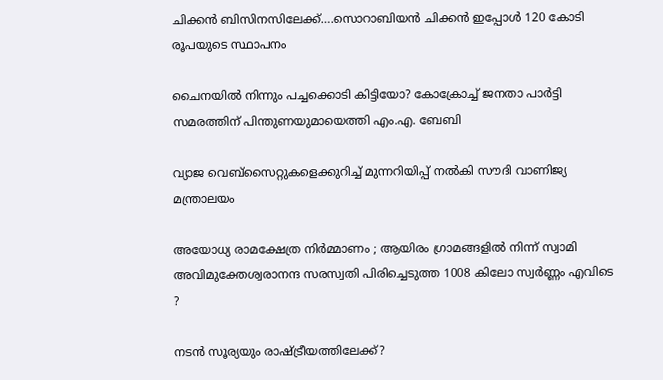ചിക്കന്‍ ബിസിനസിലേക്ക്….സൊറാബിയന്‍ ചിക്കന്‍ ഇപ്പോള്‍ 120 കോടി രൂപയുടെ സ്ഥാപനം

ചൈനയില്‍ നിന്നും പച്ചക്കൊടി കിട്ടിയോ? കോക്രോച്ച് ജനതാ പാര്‍ട്ടി സമരത്തിന് പിന്തുണയുമായെത്തി എം.എ. ബേബി

വ്യാജ വെബ്സൈറ്റുകളെക്കുറിച്ച് മുന്നറിയിപ്പ് നൽകി സൗദി വാണിജ്യ മന്ത്രാലയം

അയോധ്യ രാമക്ഷേത്ര നിർമ്മാണം ; ആയിരം ഗ്രാമങ്ങളിൽ നിന്ന് സ്വാമി അവിമുക്തേശ്വരാനന്ദ സരസ്വതി പിരിച്ചെടുത്ത 1008 കിലോ സ്വർണ്ണം എവിടെ ?

നടന്‍ സൂര്യയും രാഷ്‌ട്രീയത്തിലേക്ക്?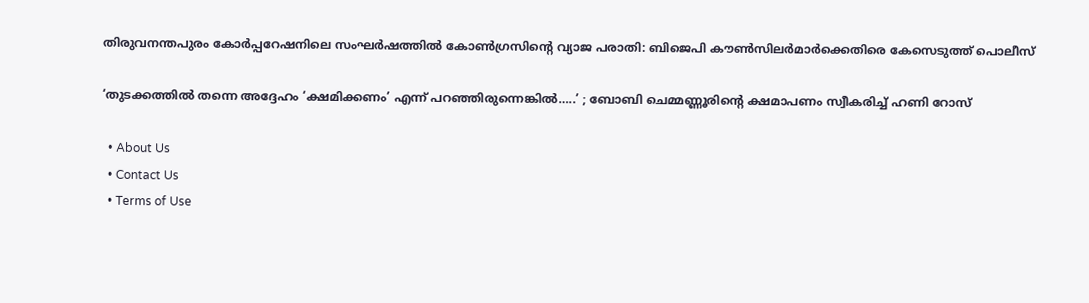തിരുവനന്തപുരം കോര്‍പ്പറേഷനിലെ സംഘര്‍ഷത്തില്‍ കോണ്‍ഗ്രസിന്റെ വ്യാജ പരാതി: ബിജെപി കൗണ്‍സിലര്‍മാര്‍ക്കെതിരെ കേസെടുത്ത് പൊലീസ്

‘തുടക്കത്തിൽ തന്നെ അദ്ദേഹം ‘ക്ഷമിക്കണം’ എന്ന് പറഞ്ഞിരുന്നെങ്കിൽ…..’ ; ബോബി ചെമ്മണ്ണൂരിന്റെ ക്ഷമാപണം സ്വീകരിച്ച് ഹണി റോസ്

  • About Us
  • Contact Us
  • Terms of Use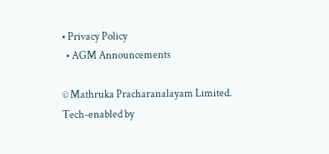• Privacy Policy
  • AGM Announcements

© Mathruka Pracharanalayam Limited.
Tech-enabled by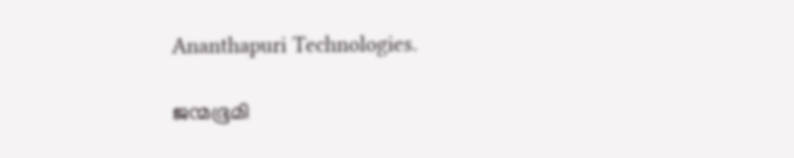Ananthapuri Technologies.

ജന്മഭൂമി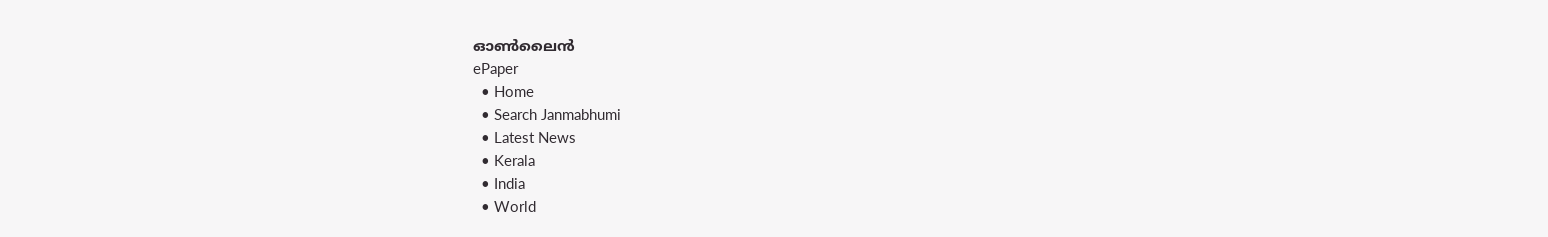ഓണ്‍ലൈന്‍
ePaper
  • Home
  • Search Janmabhumi
  • Latest News
  • Kerala
  • India
  • World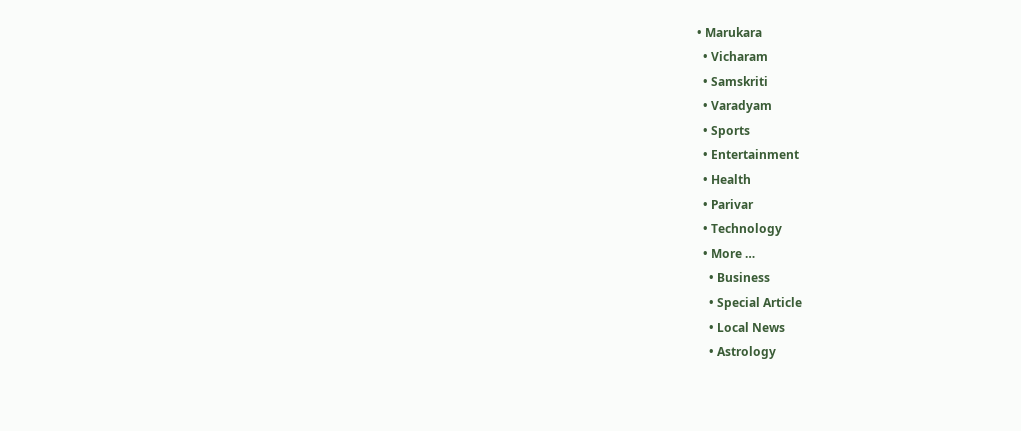• Marukara
  • Vicharam
  • Samskriti
  • Varadyam
  • Sports
  • Entertainment
  • Health
  • Parivar
  • Technology
  • More …
    • Business
    • Special Article
    • Local News
    • Astrology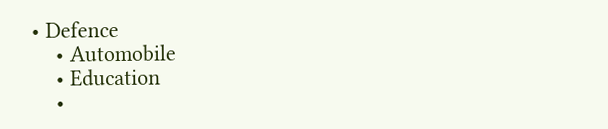• Defence
    • Automobile
    • Education
    •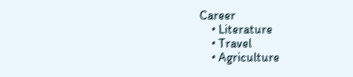Career
    • Literature
    • Travel
    • Agriculture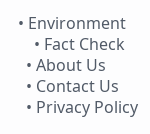• Environment
    • Fact Check
  • About Us
  • Contact Us
  • Privacy Policy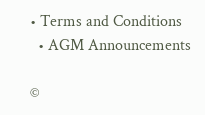• Terms and Conditions
  • AGM Announcements

©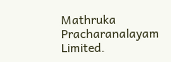Mathruka Pracharanalayam Limited.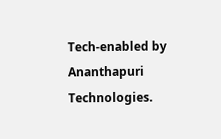Tech-enabled by Ananthapuri Technologies.